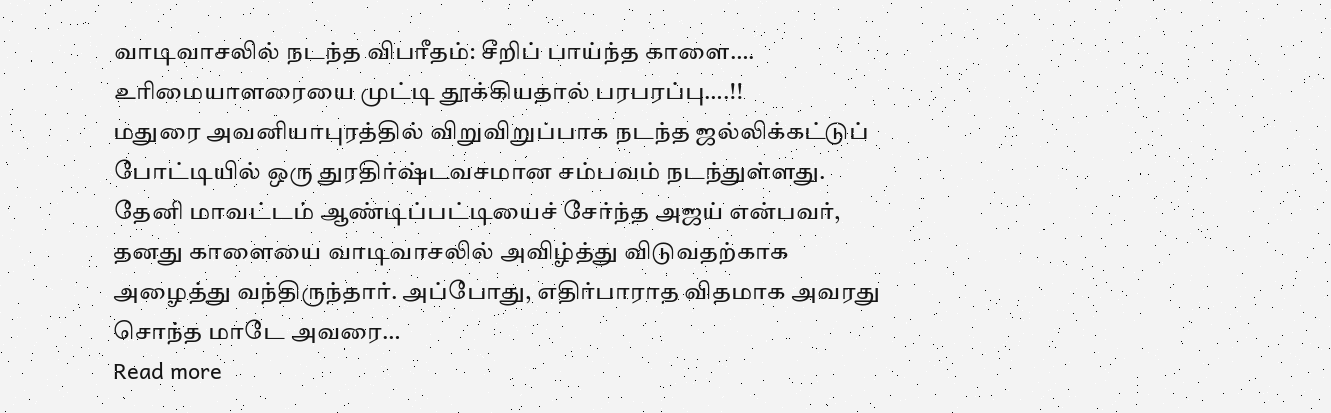வாடிவாசலில் நடந்த விபரீதம்: சீறிப் பாய்ந்த காளை…. உரிமையாளரையை முட்டி தூக்கியதால் பரபரப்பு….!!
மதுரை அவனியாபுரத்தில் விறுவிறுப்பாக நடந்த ஜல்லிக்கட்டுப் போட்டியில் ஒரு துரதிர்ஷ்டவசமான சம்பவம் நடந்துள்ளது. தேனி மாவட்டம் ஆண்டிப்பட்டியைச் சேர்ந்த அஜய் என்பவர், தனது காளையை வாடிவாசலில் அவிழ்த்து விடுவதற்காக அழைத்து வந்திருந்தார். அப்போது, எதிர்பாராத விதமாக அவரது சொந்த மாடே அவரை…
Read more